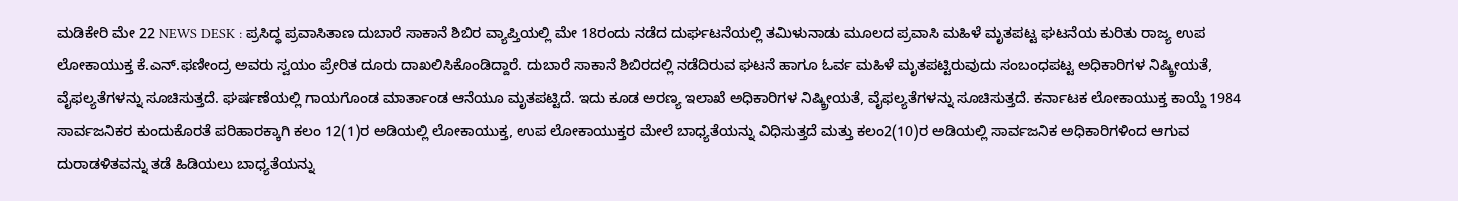ಮಡಿಕೇರಿ ಮೇ 22 NEWS DESK : ಪ್ರಸಿದ್ಧ ಪ್ರವಾಸಿತಾಣ ದುಬಾರೆ ಸಾಕಾನೆ ಶಿಬಿರ ವ್ಯಾಪ್ತಿಯಲ್ಲಿ ಮೇ 18ರಂದು ನಡೆದ ದುರ್ಘಟನೆಯಲ್ಲಿ ತಮಿಳುನಾಡು ಮೂಲದ ಪ್ರವಾಸಿ ಮಹಿಳೆ ಮೃತಪಟ್ಟ ಘಟನೆಯ ಕುರಿತು ರಾಜ್ಯ ಉಪ ಲೋಕಾಯುಕ್ತ ಕೆ.ಎನ್.ಫಣೀಂದ್ರ ಅವರು ಸ್ವಯಂ ಪ್ರೇರಿತ ದೂರು ದಾಖಲಿಸಿಕೊಂಡಿದ್ದಾರೆ. ದುಬಾರೆ ಸಾಕಾನೆ ಶಿಬಿರದಲ್ಲಿ ನಡೆದಿರುವ ಘಟನೆ ಹಾಗೂ ಓರ್ವ ಮಹಿಳೆ ಮೃತಪಟ್ಟಿರುವುದು ಸಂಬಂಧಪಟ್ಟ ಅಧಿಕಾರಿಗಳ ನಿಷ್ಕ್ರೀಯತೆ, ವೈಫಲ್ಯತೆಗಳನ್ನು ಸೂಚಿಸುತ್ತದೆ. ಘರ್ಷಣೆಯಲ್ಲಿ ಗಾಯಗೊಂಡ ಮಾರ್ತಾಂಡ ಆನೆಯೂ ಮೃತಪಟ್ಟಿದೆ. ಇದು ಕೂಡ ಅರಣ್ಯ ಇಲಾಖೆ ಅಧಿಕಾರಿಗಳ ನಿಷ್ಕ್ರೀಯತೆ, ವೈಫಲ್ಯತೆಗಳನ್ನು ಸೂಚಿಸುತ್ತದೆ. ಕರ್ನಾಟಕ ಲೋಕಾಯುಕ್ತ ಕಾಯ್ದೆ 1984 ಸಾರ್ವಜನಿಕರ ಕುಂದುಕೊರತೆ ಪರಿಹಾರಕ್ಕಾಗಿ ಕಲಂ 12(1)ರ ಅಡಿಯಲ್ಲಿ ಲೋಕಾಯುಕ್ತ, ಉಪ ಲೋಕಾಯುಕ್ತರ ಮೇಲೆ ಬಾಧ್ಯತೆಯನ್ನು ವಿಧಿಸುತ್ತದೆ ಮತ್ತು ಕಲಂ2(10)ರ ಅಡಿಯಲ್ಲಿ ಸಾರ್ವಜನಿಕ ಅಧಿಕಾರಿಗಳಿಂದ ಆಗುವ ದುರಾಡಳಿತವನ್ನು ತಡೆ ಹಿಡಿಯಲು ಬಾಧ್ಯತೆಯನ್ನು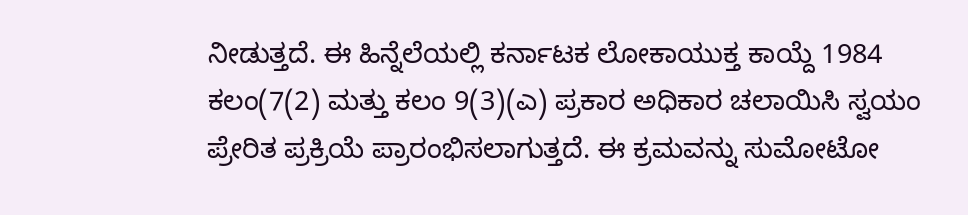ನೀಡುತ್ತದೆ. ಈ ಹಿನ್ನೆಲೆಯಲ್ಲಿ ಕರ್ನಾಟಕ ಲೋಕಾಯುಕ್ತ ಕಾಯ್ದೆ 1984 ಕಲಂ(7(2) ಮತ್ತು ಕಲಂ 9(3)(ಎ) ಪ್ರಕಾರ ಅಧಿಕಾರ ಚಲಾಯಿಸಿ ಸ್ವಯಂ ಪ್ರೇರಿತ ಪ್ರಕ್ರಿಯೆ ಪ್ರಾರಂಭಿಸಲಾಗುತ್ತದೆ. ಈ ಕ್ರಮವನ್ನು ಸುಮೋಟೋ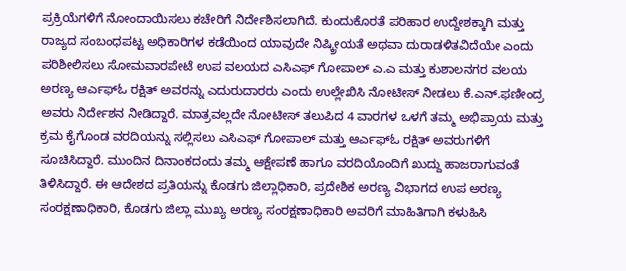ಪ್ರಕ್ರಿಯೆಗಳಿಗೆ ನೋಂದಾಯಿಸಲು ಕಚೇರಿಗೆ ನಿರ್ದೇಶಿಸಲಾಗಿದೆ. ಕುಂದುಕೊರತೆ ಪರಿಹಾರ ಉದ್ದೇಶಕ್ಕಾಗಿ ಮತ್ತು ರಾಜ್ಯದ ಸಂಬಂಧಪಟ್ಟ ಅಧಿಕಾರಿಗಳ ಕಡೆಯಿಂದ ಯಾವುದೇ ನಿಷ್ಕ್ರೀಯತೆ ಅಥವಾ ದುರಾಡಳಿತವಿದೆಯೇ ಎಂದು ಪರಿಶೀಲಿಸಲು ಸೋಮವಾರಪೇಟೆ ಉಪ ವಲಯದ ಎಸಿಎಫ್ ಗೋಪಾಲ್ ಎ.ಎ ಮತ್ತು ಕುಶಾಲನಗರ ವಲಯ ಅರಣ್ಯ ಆರ್ಎಫ್ಓ ರಕ್ಷಿತ್ ಅವರನ್ನು ಎದುರುದಾರರು ಎಂದು ಉಲ್ಲೇಖಿಸಿ ನೋಟೀಸ್ ನೀಡಲು ಕೆ.ಎನ್.ಫಣೀಂದ್ರ ಅವರು ನಿರ್ದೇಶನ ನೀಡಿದ್ದಾರೆ. ಮಾತ್ರವಲ್ಲದೇ ನೋಟೀಸ್ ತಲುಪಿದ 4 ವಾರಗಳ ಒಳಗೆ ತಮ್ಮ ಅಭಿಪ್ರಾಯ ಮತ್ತು ಕ್ರಮ ಕೈಗೊಂಡ ವರದಿಯನ್ನು ಸಲ್ಲಿಸಲು ಎಸಿಎಫ್ ಗೋಪಾಲ್ ಮತ್ತು ಆರ್ಎಫ್ಓ ರಕ್ಷಿತ್ ಅವರುಗಳಿಗೆ ಸೂಚಿಸಿದ್ದಾರೆ. ಮುಂದಿನ ದಿನಾಂಕದಂದು ತಮ್ಮ ಆಕ್ಷೇಪಣೆ ಹಾಗೂ ವರದಿಯೊಂದಿಗೆ ಖುದ್ದು ಹಾಜರಾಗುವಂತೆ ತಿಳಿಸಿದ್ದಾರೆ. ಈ ಆದೇಶದ ಪ್ರತಿಯನ್ನು ಕೊಡಗು ಜಿಲ್ಲಾಧಿಕಾರಿ, ಪ್ರದೇಶಿಕ ಅರಣ್ಯ ವಿಭಾಗದ ಉಪ ಅರಣ್ಯ ಸಂರಕ್ಷಣಾಧಿಕಾರಿ, ಕೊಡಗು ಜಿಲ್ಲಾ ಮುಖ್ಯ ಅರಣ್ಯ ಸಂರಕ್ಷಣಾಧಿಕಾರಿ ಅವರಿಗೆ ಮಾಹಿತಿಗಾಗಿ ಕಳುಹಿಸಿ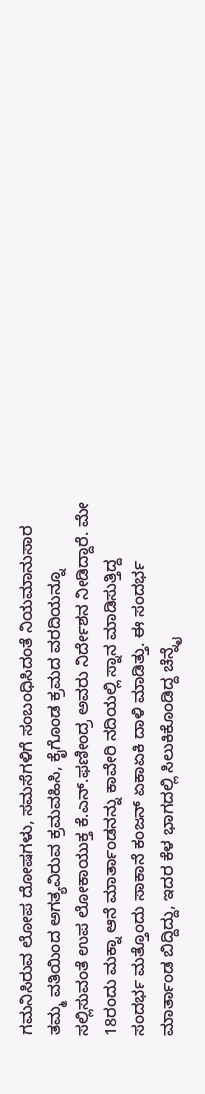ಗಮನಿಸಿರುವ ಲೋಪ ದೋಷಗಳು, ಸಮಸೆಗಳಿಗೆ ಸಂಬಂಧಿಸಿದಂತೆ ನಿಯಮಾನುಸಾರ ತಮ್ಮ ವತಿಯಿಂದ ಅಗತ್ಯವಿರುವ ಕ್ರಮವಹಿಸಿ, ಕೈಗೊಂಡ ಕ್ರಮದ ವರದಿಯನ್ನೂ ಸಲ್ಲಿಸುವಂತೆ ಉಪ ಲೋಕಾಯುಕ್ತ ಕೆ.ಎನ್.ಫಣೀಂದ್ರ ಅವರು ನಿರ್ದೇಶನ ನೀಡಿದ್ದಾರೆ. ಮೇ 18ರಂದು ಮಕ್ನಾ ಆನೆ ಮಾರ್ತಾಂಡನನ್ನು ಕಾವೇರಿ ನದಿಯಲ್ಲಿ ಸ್ನಾನ ಮಾಡಿಸುತ್ತಿದ್ದ ಸಂದರ್ಭ ಮತ್ತೊಂದು ಸಾಕಾನೆ ಕಂಜನ್ ಏಕಾಏಕಿ ದಾಳಿ ಮಾಡಿತ್ತು. ಈ ಸಂದರ್ಭ ಮಾರ್ತಾಂಡ ಬಿದ್ದಿದ್ದು, ಇದರ ಕೆಳ ಭಾಗದಲ್ಲಿ ಸಿಲುಕಿಕೊಂಡಿದ್ದ ಚೆನ್ನೈ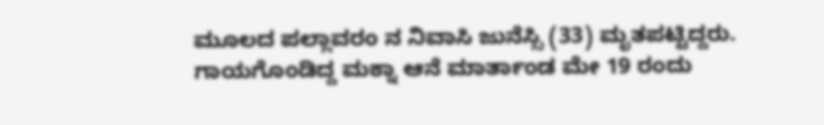ಮೂಲದ ಪಲ್ಲಾವರಂ ನ ನಿವಾಸಿ ಜುನೆಸ್ಸಿ (33) ಮೃತಪಟ್ಟಿದ್ದರು. ಗಾಯಗೊಂಡಿದ್ದ ಮಕ್ನಾ ಆನೆ ಮಾರ್ತಾಂಡ ಮೇ 19 ರಂದು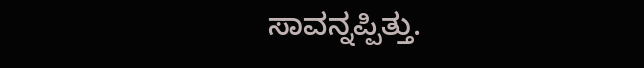ಸಾವನ್ನಪ್ಪಿತ್ತು.